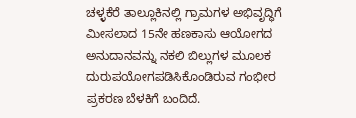ಚಳ್ಳಕೆರೆ ತಾಲ್ಲೂಕಿನಲ್ಲಿ ಗ್ರಾಮಗಳ ಅಭಿವೃದ್ಧಿಗೆ ಮೀಸಲಾದ 15ನೇ ಹಣಕಾಸು ಆಯೋಗದ ಅನುದಾನವನ್ನು ನಕಲಿ ಬಿಲ್ಲುಗಳ ಮೂಲಕ ದುರುಪಯೋಗಪಡಿಸಿಕೊಂಡಿರುವ ಗಂಭೀರ ಪ್ರಕರಣ ಬೆಳಕಿಗೆ ಬಂದಿದೆ.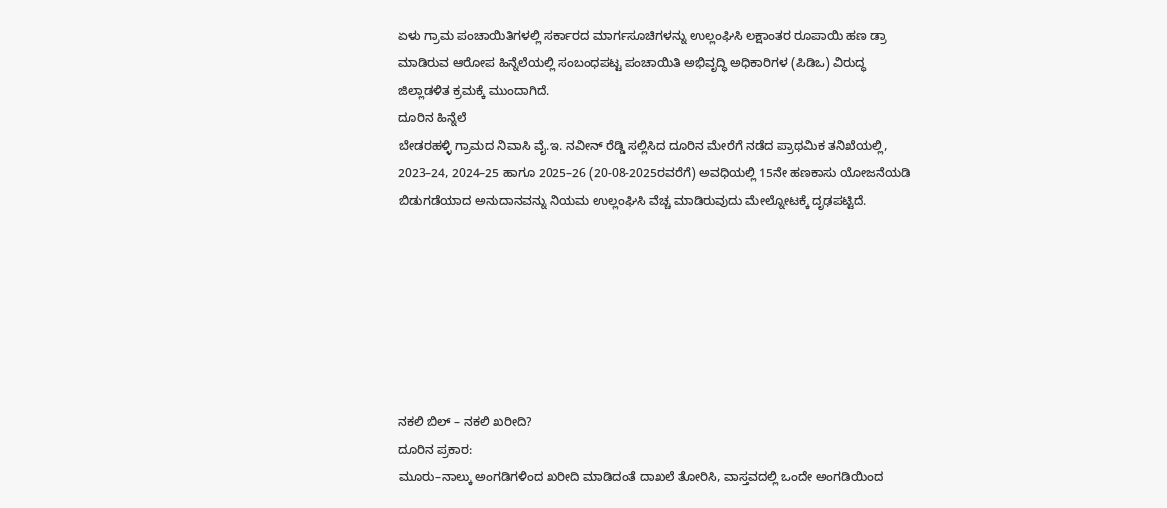ಏಳು ಗ್ರಾಮ ಪಂಚಾಯಿತಿಗಳಲ್ಲಿ ಸರ್ಕಾರದ ಮಾರ್ಗಸೂಚಿಗಳನ್ನು ಉಲ್ಲಂಘಿಸಿ ಲಕ್ಷಾಂತರ ರೂಪಾಯಿ ಹಣ ಡ್ರಾ ಮಾಡಿರುವ ಆರೋಪ ಹಿನ್ನೆಲೆಯಲ್ಲಿ ಸಂಬಂಧಪಟ್ಟ ಪಂಚಾಯಿತಿ ಅಭಿವೃದ್ಧಿ ಅಧಿಕಾರಿಗಳ (ಪಿಡಿಒ) ವಿರುದ್ಧ ಜಿಲ್ಲಾಡಳಿತ ಕ್ರಮಕ್ಕೆ ಮುಂದಾಗಿದೆ.
ದೂರಿನ ಹಿನ್ನೆಲೆ
ಬೇಡರಹಳ್ಳಿ ಗ್ರಾಮದ ನಿವಾಸಿ ವೈ.ಇ. ನವೀನ್ ರೆಡ್ಡಿ ಸಲ್ಲಿಸಿದ ದೂರಿನ ಮೇರೆಗೆ ನಡೆದ ಪ್ರಾಥಮಿಕ ತನಿಖೆಯಲ್ಲಿ,
2023–24, 2024–25 ಹಾಗೂ 2025–26 (20-08-2025ರವರೆಗೆ) ಅವಧಿಯಲ್ಲಿ 15ನೇ ಹಣಕಾಸು ಯೋಜನೆಯಡಿ ಬಿಡುಗಡೆಯಾದ ಅನುದಾನವನ್ನು ನಿಯಮ ಉಲ್ಲಂಘಿಸಿ ವೆಚ್ಚ ಮಾಡಿರುವುದು ಮೇಲ್ನೋಟಕ್ಕೆ ದೃಢಪಟ್ಟಿದೆ.







ನಕಲಿ ಬಿಲ್ – ನಕಲಿ ಖರೀದಿ?
ದೂರಿನ ಪ್ರಕಾರ:
ಮೂರು–ನಾಲ್ಕು ಅಂಗಡಿಗಳಿಂದ ಖರೀದಿ ಮಾಡಿದಂತೆ ದಾಖಲೆ ತೋರಿಸಿ, ವಾಸ್ತವದಲ್ಲಿ ಒಂದೇ ಅಂಗಡಿಯಿಂದ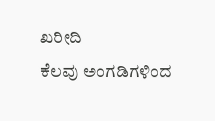ಖರೀದಿ
ಕೆಲವು ಅಂಗಡಿಗಳಿಂದ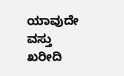ಯಾವುದೇ ವಸ್ತು ಖರೀದಿ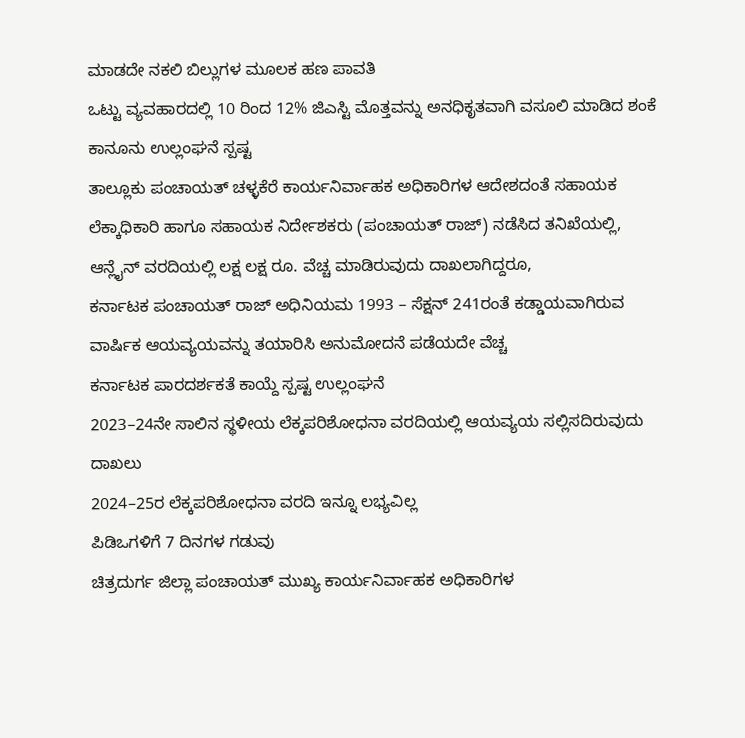ಮಾಡದೇ ನಕಲಿ ಬಿಲ್ಲುಗಳ ಮೂಲಕ ಹಣ ಪಾವತಿ
ಒಟ್ಟು ವ್ಯವಹಾರದಲ್ಲಿ 10 ರಿಂದ 12% ಜಿಎಸ್ಟಿ ಮೊತ್ತವನ್ನು ಅನಧಿಕೃತವಾಗಿ ವಸೂಲಿ ಮಾಡಿದ ಶಂಕೆ
ಕಾನೂನು ಉಲ್ಲಂಘನೆ ಸ್ಪಷ್ಟ
ತಾಲ್ಲೂಕು ಪಂಚಾಯತ್ ಚಳ್ಳಕೆರೆ ಕಾರ್ಯನಿರ್ವಾಹಕ ಅಧಿಕಾರಿಗಳ ಆದೇಶದಂತೆ ಸಹಾಯಕ ಲೆಕ್ಕಾಧಿಕಾರಿ ಹಾಗೂ ಸಹಾಯಕ ನಿರ್ದೇಶಕರು (ಪಂಚಾಯತ್ ರಾಜ್) ನಡೆಸಿದ ತನಿಖೆಯಲ್ಲಿ,
ಆನ್ಲೈನ್ ವರದಿಯಲ್ಲಿ ಲಕ್ಷ ಲಕ್ಷ ರೂ. ವೆಚ್ಚ ಮಾಡಿರುವುದು ದಾಖಲಾಗಿದ್ದರೂ,
ಕರ್ನಾಟಕ ಪಂಚಾಯತ್ ರಾಜ್ ಅಧಿನಿಯಮ 1993 – ಸೆಕ್ಷನ್ 241ರಂತೆ ಕಡ್ಡಾಯವಾಗಿರುವ ವಾರ್ಷಿಕ ಆಯವ್ಯಯವನ್ನು ತಯಾರಿಸಿ ಅನುಮೋದನೆ ಪಡೆಯದೇ ವೆಚ್ಚ
ಕರ್ನಾಟಕ ಪಾರದರ್ಶಕತೆ ಕಾಯ್ದೆ ಸ್ಪಷ್ಟ ಉಲ್ಲಂಘನೆ
2023–24ನೇ ಸಾಲಿನ ಸ್ಥಳೀಯ ಲೆಕ್ಕಪರಿಶೋಧನಾ ವರದಿಯಲ್ಲಿ ಆಯವ್ಯಯ ಸಲ್ಲಿಸದಿರುವುದು ದಾಖಲು
2024–25ರ ಲೆಕ್ಕಪರಿಶೋಧನಾ ವರದಿ ಇನ್ನೂ ಲಭ್ಯವಿಲ್ಲ
ಪಿಡಿಒಗಳಿಗೆ 7 ದಿನಗಳ ಗಡುವು
ಚಿತ್ರದುರ್ಗ ಜಿಲ್ಲಾ ಪಂಚಾಯತ್ ಮುಖ್ಯ ಕಾರ್ಯನಿರ್ವಾಹಕ ಅಧಿಕಾರಿಗಳ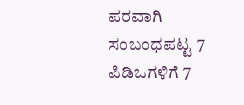ಪರವಾಗಿ ಸಂಬಂಧಪಟ್ಟ 7 ಪಿಡಿಒಗಳಿಗೆ 7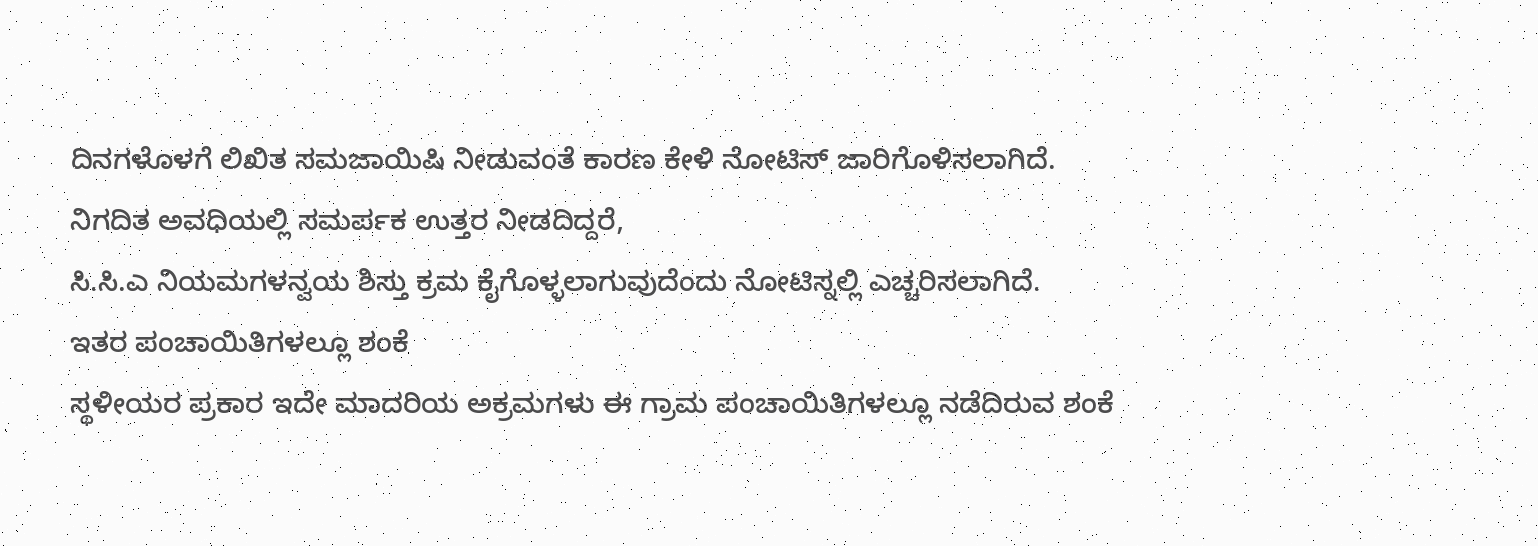ದಿನಗಳೊಳಗೆ ಲಿಖಿತ ಸಮಜಾಯಿಷಿ ನೀಡುವಂತೆ ಕಾರಣ ಕೇಳಿ ನೋಟಿಸ್ ಜಾರಿಗೊಳಿಸಲಾಗಿದೆ.
ನಿಗದಿತ ಅವಧಿಯಲ್ಲಿ ಸಮರ್ಪಕ ಉತ್ತರ ನೀಡದಿದ್ದರೆ,
ಸಿ.ಸಿ.ಎ ನಿಯಮಗಳನ್ವಯ ಶಿಸ್ತು ಕ್ರಮ ಕೈಗೊಳ್ಳಲಾಗುವುದೆಂದು ನೋಟಿಸ್ನಲ್ಲಿ ಎಚ್ಚರಿಸಲಾಗಿದೆ.
ಇತರ ಪಂಚಾಯಿತಿಗಳಲ್ಲೂ ಶಂಕೆ
ಸ್ಥಳೀಯರ ಪ್ರಕಾರ ಇದೇ ಮಾದರಿಯ ಅಕ್ರಮಗಳು ಈ ಗ್ರಾಮ ಪಂಚಾಯಿತಿಗಳಲ್ಲೂ ನಡೆದಿರುವ ಶಂಕೆ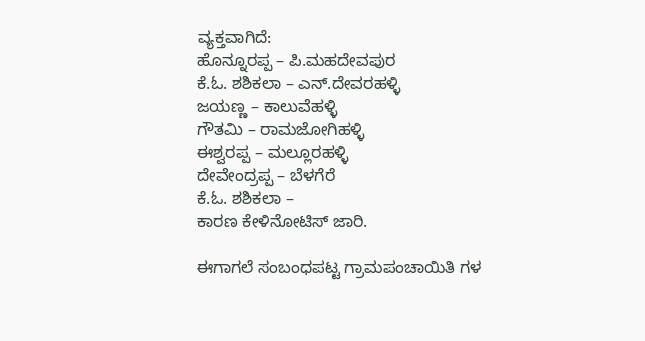ವ್ಯಕ್ತವಾಗಿದೆ:
ಹೊನ್ನೂರಪ್ಪ – ಪಿ.ಮಹದೇವಪುರ
ಕೆ.ಓ. ಶಶಿಕಲಾ – ಎನ್.ದೇವರಹಳ್ಳಿ
ಜಯಣ್ಣ – ಕಾಲುವೆಹಳ್ಳಿ
ಗೌತಮಿ – ರಾಮಜೋಗಿಹಳ್ಳಿ
ಈಶ್ವರಪ್ಪ – ಮಲ್ಲೂರಹಳ್ಳಿ
ದೇವೇಂದ್ರಪ್ಪ – ಬೆಳಗೆರೆ
ಕೆ.ಓ. ಶಶಿಕಲಾ –
ಕಾರಣ ಕೇಳಿನೋಟಿಸ್ ಜಾರಿ.

ಈಗಾಗಲೆ ಸಂಬಂಧಪಟ್ಟ ಗ್ರಾಮಪಂಚಾಯಿತಿ ಗಳ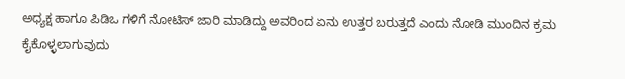ಅಧ್ಯಕ್ಷ ಹಾಗೂ ಪಿಡಿಒ ಗಳಿಗೆ ನೋಟಿಸ್ ಜಾರಿ ಮಾಡಿದ್ದು ಅವರಿಂದ ಏನು ಉತ್ತರ ಬರುತ್ತದೆ ಎಂದು ನೋಡಿ ಮುಂದಿನ ಕ್ರಮ ಕೈಕೊಳ್ಳಲಾಗುವುದು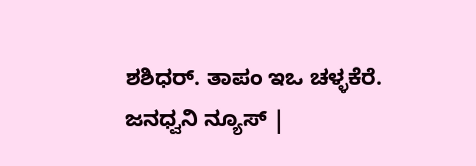ಶಶಿಧರ್. ತಾಪಂ ಇಒ ಚಳ್ಳಕೆರೆ.
ಜನಧ್ವನಿ ನ್ಯೂಸ್ |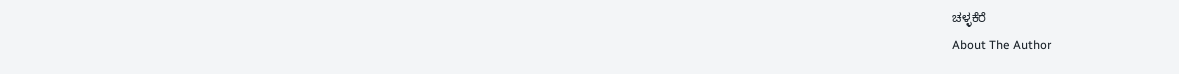ಚಳ್ಳಕೆರೆ
About The Author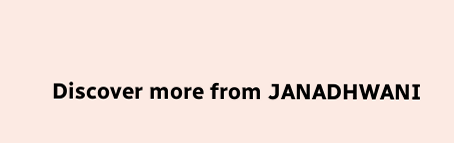Discover more from JANADHWANI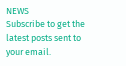NEWS
Subscribe to get the latest posts sent to your email.